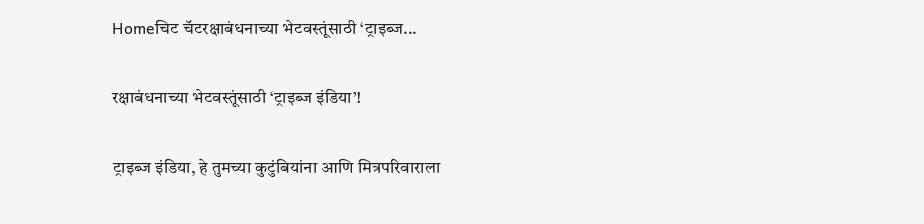Homeचिट चॅटरक्षाबंधनाच्या भेटवस्तूंसाठी ‘ट्राइब्ज...

रक्षाबंधनाच्या भेटवस्तूंसाठी ‘ट्राइब्ज इंडिया’!

ट्राइब्ज इंडिया, हे तुमच्या कुटुंबियांना आणि मित्रपरिवाराला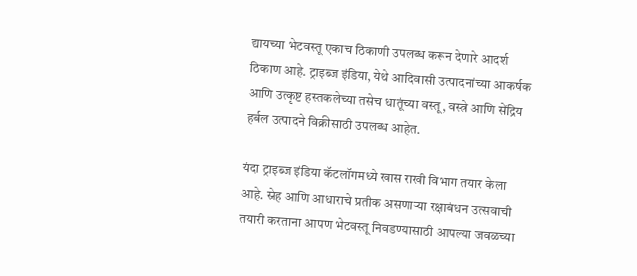द्यायच्या भेटवस्तू एकाच ठिकाणी उपलब्ध करून देणारे आदर्श ठिकाण आहे. ट्राइब्ज इंडिया, येथे आदिवासी उत्पादनांच्या आकर्षक आणि उत्कृष्ट हस्तकलेच्या तसेच धातूंच्या वस्तू, वस्त्रे आणि सेंद्रिय हर्बल उत्पादने विक्रीसाठी उपलब्ध आहेत.

यंदा ट्राइब्ज इंडिया कॅटलॉगमध्ये खास राखी विभाग तयार केला आहे. स्नेह आणि आधाराचे प्रतीक असणाऱ्या रक्षाबंधन उत्सवाची तयारी करताना आपण भेटवस्तू निवडण्यासाठी आपल्या जवळच्या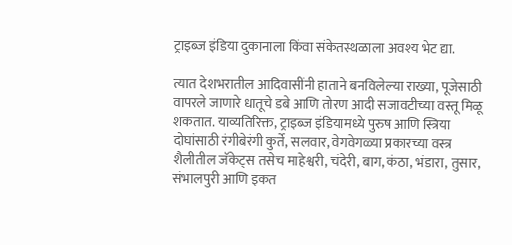ट्राइब्ज इंडिया दुकानाला किंवा संकेतस्थळाला अवश्य भेट द्या.

त्यात देशभरातील आदिवासींनी हाताने बनविलेल्या राख्या, पूजेसाठी वापरले जाणारे धातूचे डबे आणि तोरण आदी सजावटीच्या वस्तू मिळू शकतात. याव्यतिरिक्त, ट्राइब्ज इंडियामध्ये पुरुष आणि स्त्रिया दोघांसाठी रंगीबेरंगी कुर्ते, सलवार, वेगवेगळ्या प्रकारच्या वस्त्र शैलीतील जॅकेट्स तसेच माहेश्वरी, चंदेरी, बाग, कंठा, भंडारा, तुसार, संभालपुरी आणि इकत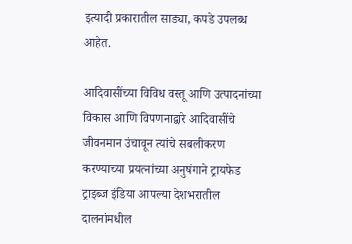इत्यादी प्रकारातील साड्या, कपडे उपलब्ध आहेत.

आदिवासींच्या विविध वस्तू आणि उत्पादनांच्या विकास आणि विपणनाद्वारे आदिवासींचे जीवनमान उंचावून त्यांचे सबलीकरण करण्याच्या प्रयत्नांच्या अनुषंगाने ट्रायफेड ट्राइब्ज इंडिया आपल्या देशभरातील दालनांमधील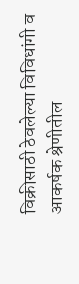विक्रीसाठी ठेवलेल्या विविधांगी व आकर्षक श्रेणीतील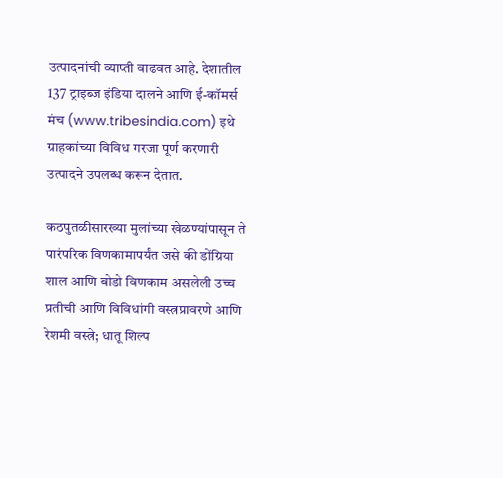उत्पादनांची व्याप्ती वाढवत आहे. देशातील 137 ट्राइब्ज इंडिया दालने आणि ई-कॉमर्स मंच (www.tribesindia.com) इथे ग्राहकांच्या विविध गरजा पूर्ण करणारी उत्पादने उपलब्ध करून देतात.

कठपुतळीसारख्या मुलांच्या खेळण्यांपासून ते पारंपरिक विणकामापर्यंत जसे की डोंग्रिया शाल आणि बोडो विणकाम असलेली उच्च प्रतीची आणि विविधांगी वस्त्रप्रावरणे आणि रेशमी वस्त्रे; धातू शिल्प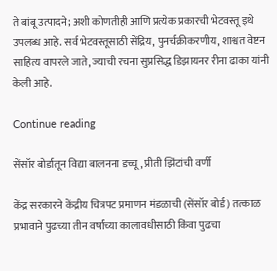ते बांबू उत्पादने; अशी कोणतीही आणि प्रत्येक प्रकारची भेटवस्तू इथे उपलब्ध आहे. सर्व भेटवस्तूसाठी सेंद्रिय, पुनर्चक्रीकरणीय, शाश्वत वेष्टन साहित्य वापरले जाते, ज्याची रचना सुप्रसिद्ध डिझायनर रीना ढाका यांनी केली आहे.

Continue reading

सेंसॉर बोर्डातून विद्या बालनना डच्चू, प्रीती झिंटांची वर्णी

केंद्र सरकारने केंद्रीय चित्रपट प्रमाणन मंडळाची (सेंसॉर बोर्ड) तत्काळ प्रभावाने पुढच्या तीन वर्षांच्या कालावधीसाठी किंवा पुढचा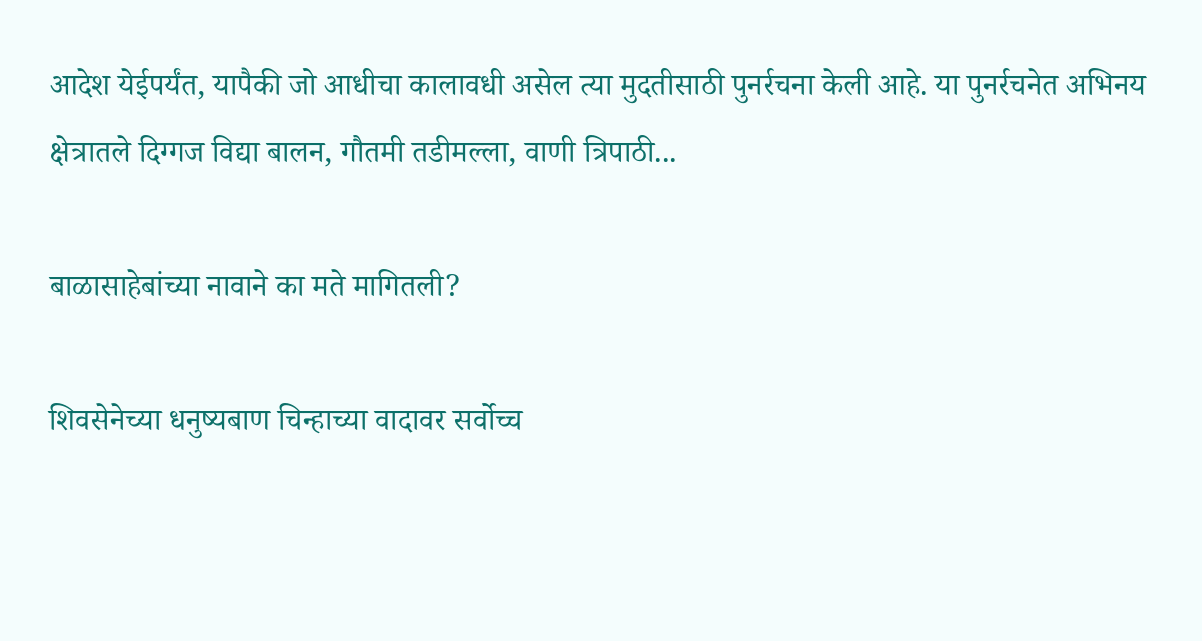आदेश येईपर्यंत, यापैकी जो आधीचा कालावधी असेल त्या मुदतीसाठी पुनर्रचना केली आहे. या पुनर्रचनेत अभिनय क्षेत्रातले दिग्गज विद्या बालन, गौतमी तडीमल्ला, वाणी त्रिपाठी...

बाळासाहेबांच्या नावाने का मते मागितली?

शिवसेनेच्या धनुष्यबाण चिन्हाच्या वादावर सर्वोच्च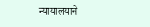न्यायालयाने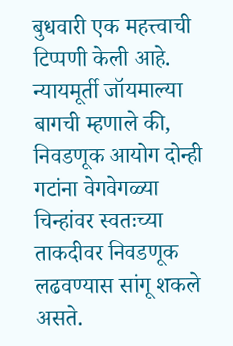बुधवारी एक महत्त्वाची टिप्पणी केली आहे. न्यायमूर्ती जॉयमाल्या बागची म्हणाले की, निवडणूक आयोग दोन्ही गटांना वेगवेगळ्या चिन्हांवर स्वतःच्या ताकदीवर निवडणूक लढवण्यास सांगू शकले असते.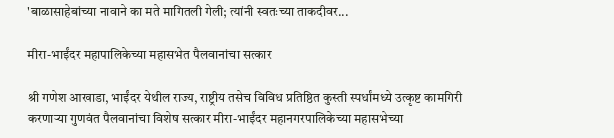'बाळासाहेबांच्या नावाने का मते मागितली गेली; त्यांनी स्वतःच्या ताकदीवर...

मीरा-भाईंदर महापालिकेच्या महासभेत पैलवानांचा सत्कार

श्री गणेश आखाडा, भाईंदर येथील राज्य, राष्ट्रीय तसेच विविध प्रतिष्ठित कुस्ती स्पर्धांमध्ये उत्कृष्ट कामगिरी करणाऱ्या गुणवंत पैलवानांचा विशेष सत्कार मीरा-भाईंदर महानगरपालिकेच्या महासभेच्या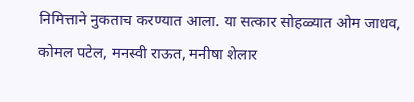निमित्ताने नुकताच करण्यात आला. या सत्कार सोहळ्यात ओम जाधव, कोमल पटेल, मनस्वी राऊत, मनीषा शेलार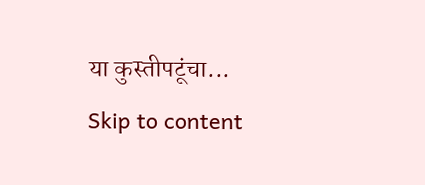या कुस्तीपटूंचा...
Skip to content